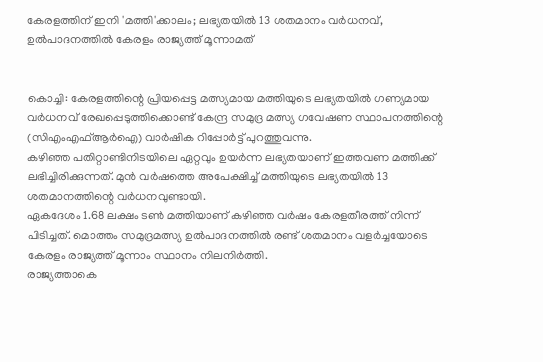കേരളത്തിന് ഇനി 'മത്തി'ക്കാലം; ലഭ്യതയില്‍ 13 ശതമാനം വര്‍ധനവ്, ഉല്‍പാദനത്തില്‍ കേരളം രാജ്യത്ത് മൂന്നാമത്


കൊച്ചി: കേരളത്തിന്റെ പ്രിയപ്പെട്ട മത്സ്യമായ മത്തിയുടെ ലഭ്യതയില്‍ ഗണ്യമായ വർധനവ് രേഖപ്പെടുത്തിക്കൊണ്ട് കേന്ദ്ര സമുദ്ര മത്സ്യ ഗവേഷണ സ്ഥാപനത്തിന്റെ (സിഎംഎഫ്‌ആർഐ) വാർഷിക റിപ്പോർട്ട് പുറത്തുവന്നു.
കഴിഞ്ഞ പതിറ്റാണ്ടിനിടയിലെ ഏറ്റവും ഉയർന്ന ലഭ്യതയാണ് ഇത്തവണ മത്തിക്ക് ലഭിച്ചിരിക്കുന്നത്. മുൻ വർഷത്തെ അപേക്ഷിച്ച്‌ മത്തിയുടെ ലഭ്യതയില്‍ 13 ശതമാനത്തിന്റെ വർധനവുണ്ടായി.
ഏകദേശം 1.68 ലക്ഷം ടണ്‍ മത്തിയാണ് കഴിഞ്ഞ വർഷം കേരളതീരത്ത് നിന്ന് പിടിച്ചത്. മൊത്തം സമുദ്രമത്സ്യ ഉല്‍പാദനത്തില്‍ രണ്ട് ശതമാനം വളർച്ചയോടെ കേരളം രാജ്യത്ത് മൂന്നാം സ്ഥാനം നിലനിർത്തി.
രാജ്യത്താകെ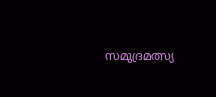സമുദ്രമത്സ്യ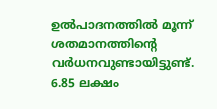ഉല്‍പാദനത്തില്‍ മൂന്ന് ശതമാനത്തിന്റെ വർധനവുണ്ടായിട്ടുണ്ട്. 6.85 ലക്ഷം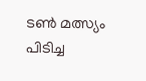ടണ്‍ മത്സ്യം പിടിച്ച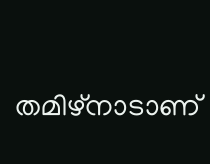തമിഴ്‌നാടാണ്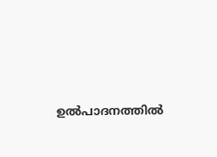ഉല്‍പാദനത്തില്‍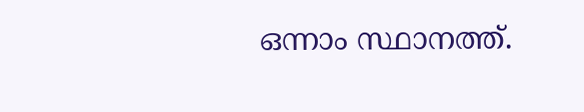ഒന്നാം സ്ഥാനത്ത്.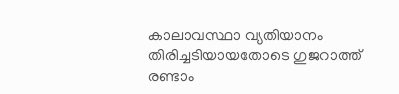കാലാവസ്ഥാ വ്യതിയാനം തിരിച്ചടിയായതോടെ ഗുജറാത്ത് രണ്ടാം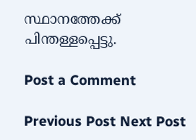സ്ഥാനത്തേക്ക് പിന്തള്ളപ്പെട്ടു.

Post a Comment

Previous Post Next Post